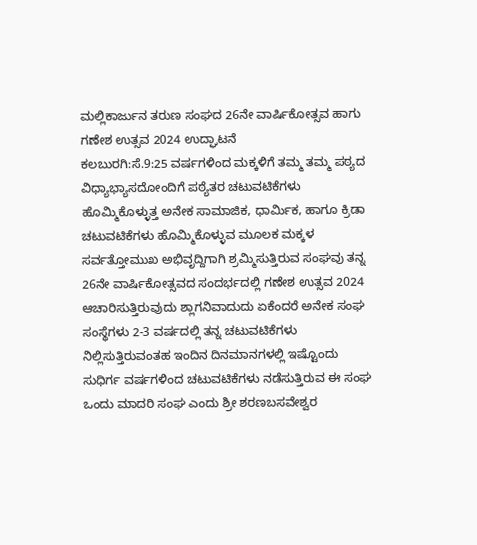ಮಲ್ಲಿಕಾರ್ಜುನ ತರುಣ ಸಂಘದ 26ನೇ ವಾರ್ಷಿಕೋತ್ಸವ ಹಾಗು ಗಣೇಶ ಉತ್ಸವ 2024 ಉದ್ಘಾಟನೆ
ಕಲಬುರಗಿ:ಸೆ.9:25 ವರ್ಷಗಳಿಂದ ಮಕ್ಕಳಿಗೆ ತಮ್ಮ ತಮ್ಮ ಪಠ್ಯದ ವಿಧ್ಯಾಭ್ಯಾಸದೋಂದಿಗೆ ಪಠ್ಯೆತರ ಚಟುವಟಿಕೆಗಳು ಹೊಮ್ಮಿಕೊಳ್ಳುತ್ತ ಅನೇಕ ಸಾಮಾಜಿಕ, ಧಾರ್ಮಿಕ, ಹಾಗೂ ಕ್ರಿಡಾ ಚಟುವಟಿಕೆಗಳು ಹೊಮ್ಮಿಕೊಳ್ಳುವ ಮೂಲಕ ಮಕ್ಕಳ ಸರ್ವತ್ತೋಮುಖ ಅಭಿವೃದ್ದಿಗಾಗಿ ಶ್ರಮ್ಮಿಸುತ್ತಿರುವ ಸಂಘವು ತನ್ನ 26ನೇ ವಾರ್ಷಿಕೋತ್ಸವದ ಸಂದರ್ಭದಲ್ಲಿ ಗಣೇಶ ಉತ್ಸವ 2024 ಆಚಾರಿಸುತ್ತಿರುವುದು ಶ್ಲಾಗನಿವಾದುದು ಏಕೆಂದರೆ ಅನೇಕ ಸಂಘ ಸಂಸ್ಥೆಗಳು 2-3 ವರ್ಷದಲ್ಲಿ ತನ್ನ ಚಟುವಟಿಕೆಗಳು ನಿಲ್ಲಿಸುತ್ತಿರುವಂತಹ ಇಂದಿನ ದಿನಮಾನಗಳಲ್ಲಿ ಇಷ್ಟೊಂದು ಸುಧಿರ್ಗ ವರ್ಷಗಳಿಂದ ಚಟುವಟಿಕೆಗಳು ನಡೆಸುತ್ತಿರುವ ಈ ಸಂಘ ಒಂದು ಮಾದರಿ ಸಂಘ ಎಂದು ಶ್ರೀ ಶರಣಬಸವೇಶ್ವರ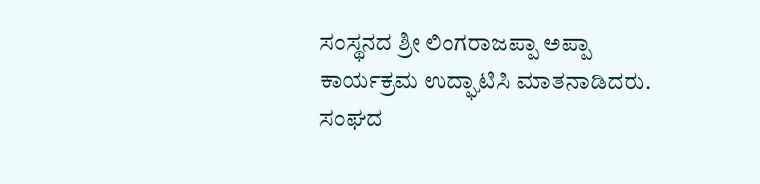ಸಂಸ್ಥನದ ಶ್ರೀ ಲಿಂಗರಾಜಪ್ಪಾ ಅಪ್ಪಾ ಕಾರ್ಯಕ್ರಮ ಉದ್ಘಾಟಿಸಿ ಮಾತನಾಡಿದರು.
ಸಂಘದ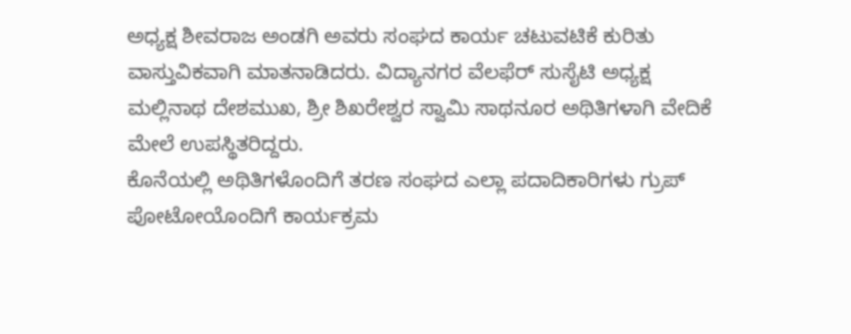ಅಧ್ಯಕ್ಷ ಶೀವರಾಜ ಅಂಡಗಿ ಅವರು ಸಂಘದ ಕಾರ್ಯ ಚಟುವಟಿಕೆ ಕುರಿತು ವಾಸ್ತುವಿಕವಾಗಿ ಮಾತನಾಡಿದರು. ವಿದ್ಯಾನಗರ ವೆಲಫೆರ್ ಸುಸೈಟಿ ಅಧ್ಯಕ್ಷ ಮಲ್ಲಿನಾಥ ದೇಶಮುಖ, ಶ್ರೀ ಶಿಖರೇಶ್ವರ ಸ್ವಾಮಿ ಸಾಥನೂರ ಅಥಿತಿಗಳಾಗಿ ವೇದಿಕೆ ಮೇಲೆ ಉಪಸ್ಥಿತರಿದ್ದರು.
ಕೊನೆಯಲ್ಲಿ ಅಥಿತಿಗಳೊಂದಿಗೆ ತರಣ ಸಂಘದ ಎಲ್ಲಾ ಪದಾದಿಕಾರಿಗಳು ಗ್ರುಪ್ ಪೋಟೋಯೊಂದಿಗೆ ಕಾರ್ಯಕ್ರಮ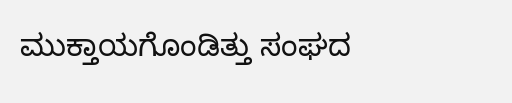ಮುಕ್ತಾಯಗೊಂಡಿತ್ತು ಸಂಘದ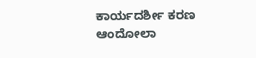ಕಾರ್ಯದರ್ಶೀ ಕರಣ ಆಂದೋಲಾ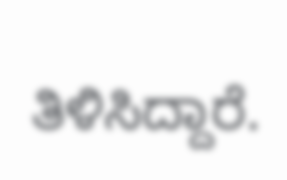ತಿಳಿಸಿದ್ದಾರೆ.